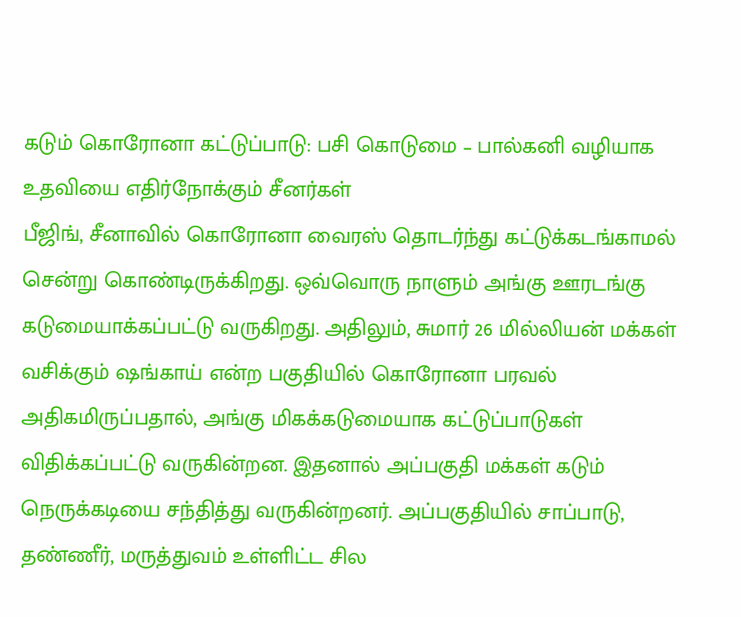கடும் கொரோனா கட்டுப்பாடு: பசி கொடுமை – பால்கனி வழியாக உதவியை எதிர்நோக்கும் சீனர்கள்
பீஜிங், சீனாவில் கொரோனா வைரஸ் தொடர்ந்து கட்டுக்கடங்காமல் சென்று கொண்டிருக்கிறது. ஒவ்வொரு நாளும் அங்கு ஊரடங்கு கடுமையாக்கப்பட்டு வருகிறது. அதிலும், சுமார் 26 மில்லியன் மக்கள் வசிக்கும் ஷங்காய் என்ற பகுதியில் கொரோனா பரவல் அதிகமிருப்பதால், அங்கு மிகக்கடுமையாக கட்டுப்பாடுகள் விதிக்கப்பட்டு வருகின்றன. இதனால் அப்பகுதி மக்கள் கடும் நெருக்கடியை சந்தித்து வருகின்றனர். அப்பகுதியில் சாப்பாடு, தண்ணீர், மருத்துவம் உள்ளிட்ட சில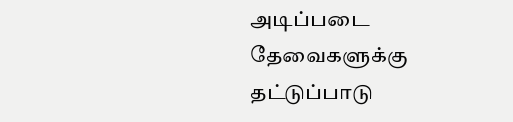அடிப்படை தேவைகளுக்கு தட்டுப்பாடு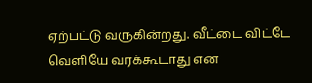ஏற்பட்டு வருகின்றது. வீட்டை விட்டே வெளியே வரக்கூடாது என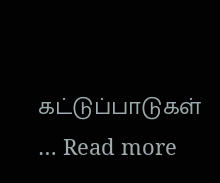கட்டுப்பாடுகள் … Read more